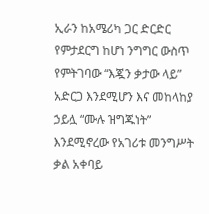ኢራን ከአሜሪካ ጋር ድርድር የምታደርግ ከሆነ ንግግር ውስጥ የምትገባው “እጇን ቃታው ላይ” አድርጋ እንደሚሆን እና መከላከያ ኃይሏ “ሙሉ ዝግጁነት” እንደሚኖረው የአገሪቱ መንግሥት ቃል አቀባይ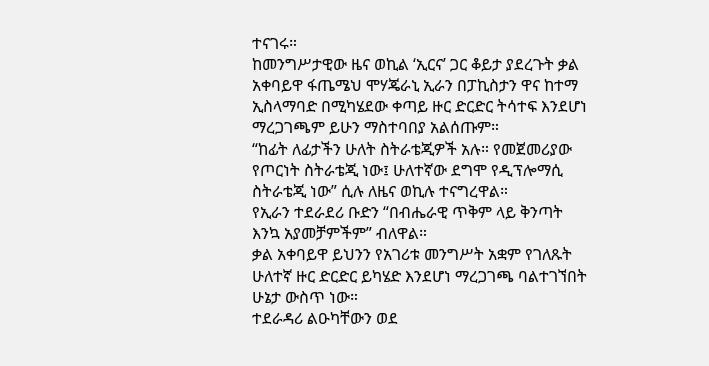ተናገሩ።
ከመንግሥታዊው ዜና ወኪል ‘ኢርና’ ጋር ቆይታ ያደረጉት ቃል አቀባይዋ ፋጤሜህ ሞሃጄራኒ ኢራን በፓኪስታን ዋና ከተማ ኢስላማባድ በሚካሄደው ቀጣይ ዙር ድርድር ትሳተፍ እንደሆነ ማረጋገጫም ይሁን ማስተባበያ አልሰጡም።
“ከፊት ለፊታችን ሁለት ስትራቴጂዎች አሉ። የመጀመሪያው የጦርነት ስትራቴጂ ነው፤ ሁለተኛው ደግሞ የዲፕሎማሲ ስትራቴጂ ነው” ሲሉ ለዜና ወኪሉ ተናግረዋል።
የኢራን ተደራደሪ ቡድን “በብሔራዊ ጥቅም ላይ ቅንጣት እንኳ አያመቻምችም” ብለዋል።
ቃል አቀባይዋ ይህንን የአገሪቱ መንግሥት አቋም የገለጹት ሁለተኛ ዙር ድርድር ይካሄድ እንደሆነ ማረጋገጫ ባልተገኘበት ሁኔታ ውስጥ ነው።
ተደራዳሪ ልዑካቸውን ወደ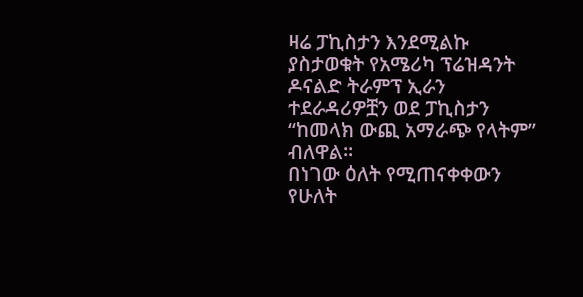ዛሬ ፓኪስታን እንደሚልኩ ያስታወቁት የአሜሪካ ፕሬዝዳንት ዶናልድ ትራምፕ ኢራን ተደራዳሪዎቿን ወደ ፓኪስታን “ከመላክ ውጪ አማራጭ የላትም” ብለዋል።
በነገው ዕለት የሚጠናቀቀውን የሁለት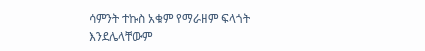ሳምንት ተኩስ አቁም የማራዘም ፍላጎት እንደሌላቸውም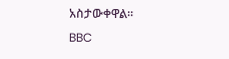አስታውቀዋል።
BBC